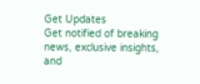Get Updates
Get notified of breaking news, exclusive insights, and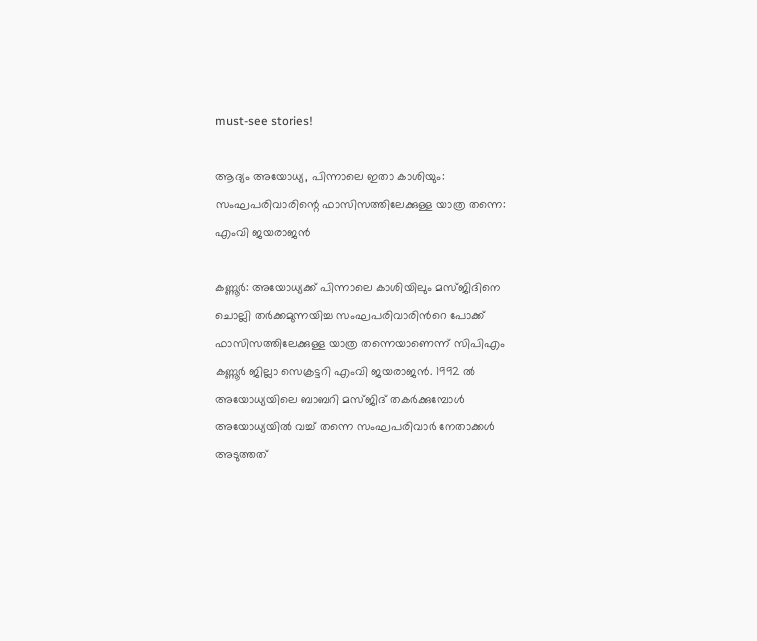must-see stories!

ആദ്യം അയോധ്യ, പിന്നാലെ ഇതാ കാശിയും: സംഘപരിവാരിന്റെ ഫാസിസത്തിലേക്കുള്ള യാത്ര തന്നെ: എംവി ജയരാജന്‍

കണ്ണൂര്‍: അയോധ്യക്ക് പിന്നാലെ കാശിയിലും മസ്ജിദിനെ ചൊല്ലി തര്‍ക്കമുന്നയിച്ച സംഘപരിവാരിന്‍റെ പോക്ക് ഫാസിസത്തിലേക്കുള്ള യാത്ര തന്നെയാണെന്ന് സിപിഎം കണ്ണൂര്‍ ജില്ലാ സെക്രട്ടറി എംവി ജയരാജന്‍. 1992 ൽ അയോധ്യയിലെ ബാബറി മസ്ജിദ് തകർക്കുമ്പോൾ അയോധ്യയിൽ വച്ച് തന്നെ സംഘപരിവാർ നേതാക്കൾ അടുത്തത്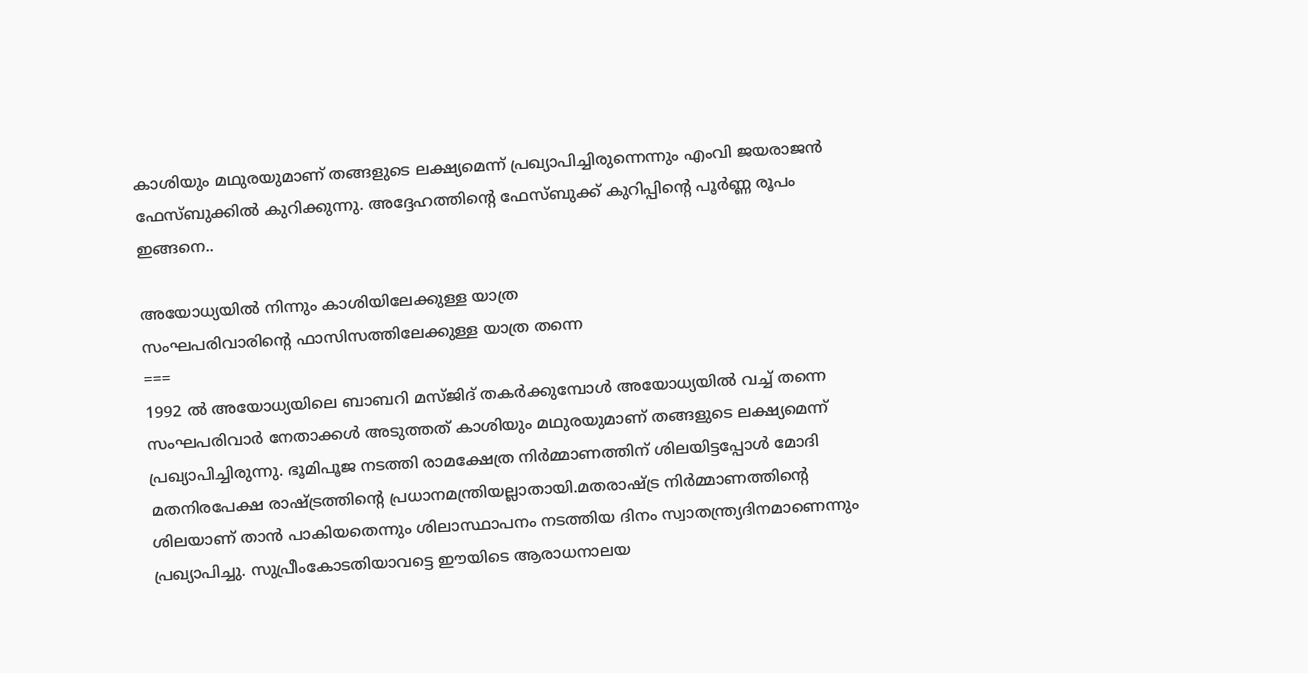കാശിയും മഥുരയുമാണ് തങ്ങളുടെ ലക്ഷ്യമെന്ന് പ്രഖ്യാപിച്ചിരുന്നെന്നും എംവി ജയരാജന്‍ ഫേസ്ബുക്കില്‍ കുറിക്കുന്നു. അദ്ദേഹത്തിന്‍റെ ഫേസ്ബുക്ക് കുറിപ്പിന്‍റെ പൂര്‍ണ്ണ രൂപം ഇങ്ങനെ..

അയോധ്യയിൽ നിന്നും കാശിയിലേക്കുള്ള യാത്ര
സംഘപരിവാരിന്റെ ഫാസിസത്തിലേക്കുള്ള യാത്ര തന്നെ
===
1992 ൽ അയോധ്യയിലെ ബാബറി മസ്ജിദ് തകർക്കുമ്പോൾ അയോധ്യയിൽ വച്ച് തന്നെ സംഘപരിവാർ നേതാക്കൾ അടുത്തത് കാശിയും മഥുരയുമാണ് തങ്ങളുടെ ലക്ഷ്യമെന്ന് പ്രഖ്യാപിച്ചിരുന്നു. ഭൂമിപൂജ നടത്തി രാമക്ഷേത്ര നിർമ്മാണത്തിന് ശിലയിട്ടപ്പോൾ മോദി മതനിരപേക്ഷ രാഷ്ട്രത്തിന്റെ പ്രധാനമന്ത്രിയല്ലാതായി.മതരാഷ്ട്ര നിർമ്മാണത്തിന്റെ ശിലയാണ് താൻ പാകിയതെന്നും ശിലാസ്ഥാപനം നടത്തിയ ദിനം സ്വാതന്ത്ര്യദിനമാണെന്നും പ്രഖ്യാപിച്ചു. സുപ്രീംകോടതിയാവട്ടെ ഈയിടെ ആരാധനാലയ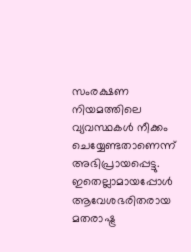സംരക്ഷണ നിയമത്തിലെ വ്യവസ്ഥകൾ നീക്കം ചെയ്യേണ്ടതാണെന്ന് അഭിപ്രായപ്പെട്ടു. ഇതെല്ലാമായപ്പോൾ ആവേശഭരിതരായ മതരാഷ്ട്ര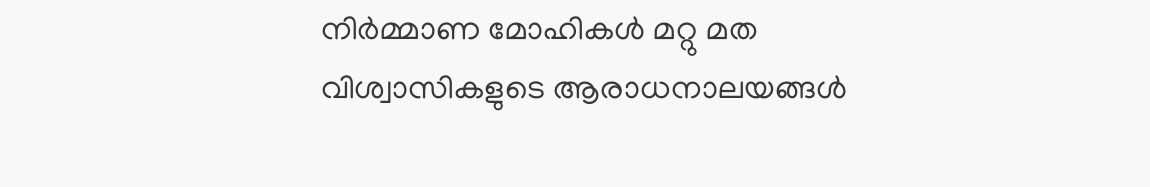നിർമ്മാണ മോഹികൾ മറ്റു മത വിശ്വാസികളുടെ ആരാധനാലയങ്ങൾ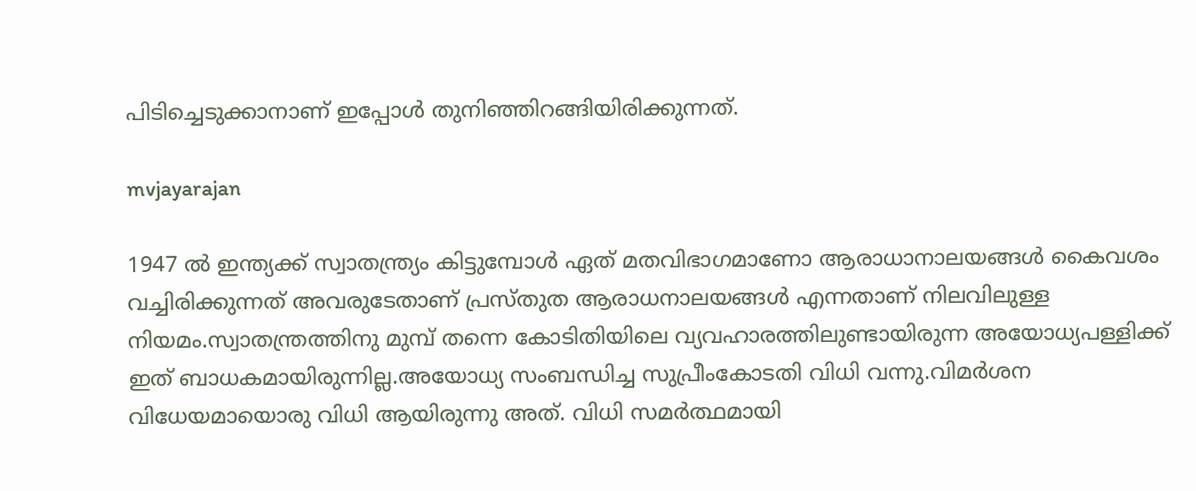പിടിച്ചെടുക്കാനാണ് ഇപ്പോൾ തുനിഞ്ഞിറങ്ങിയിരിക്കുന്നത്.

mvjayarajan

1947 ൽ ഇന്ത്യക്ക് സ്വാതന്ത്ര്യം കിട്ടുമ്പോൾ ഏത് മതവിഭാഗമാണോ ആരാധാനാലയങ്ങൾ കൈവശം വച്ചിരിക്കുന്നത് അവരുടേതാണ് പ്രസ്തുത ആരാധനാലയങ്ങൾ എന്നതാണ് നിലവിലുള്ള നിയമം.സ്വാതന്ത്രത്തിനു മുമ്പ് തന്നെ കോടിതിയിലെ വ്യവഹാരത്തിലുണ്ടായിരുന്ന അയോധ്യപള്ളിക്ക് ഇത് ബാധകമായിരുന്നില്ല.അയോധ്യ സംബന്ധിച്ച സുപ്രീംകോടതി വിധി വന്നു.വിമർശന വിധേയമായൊരു വിധി ആയിരുന്നു അത്. വിധി സമർത്ഥമായി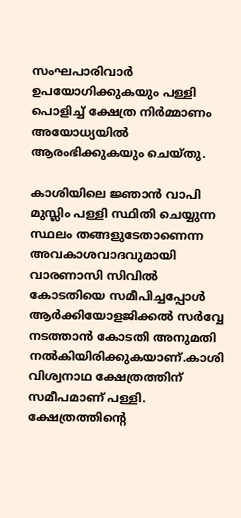സംഘപാരിവാർ ഉപയോഗിക്കുകയും പള്ളി പൊളിച്ച് ക്ഷേത്ര നിർമ്മാണം അയോധ്യയിൽ ആരംഭിക്കുകയും ചെയ്തു.

കാശിയിലെ ജ്ഞാൻ വാപി മുസ്ലിം പള്ളി സ്ഥിതി ചെയ്യുന്ന സ്ഥലം തങ്ങളുടേതാണെന്ന അവകാശവാദവുമായി വാരണാസി സിവിൽ കോടതിയെ സമീപിച്ചപ്പോൾ ആർക്കിയോളജിക്കൽ സർവ്വേ നടത്താൻ കോടതി അനുമതി നൽകിയിരിക്കുകയാണ്.കാശി വിശ്വനാഥ ക്ഷേത്രത്തിന് സമീപമാണ് പള്ളി. ക്ഷേത്രത്തിന്റെ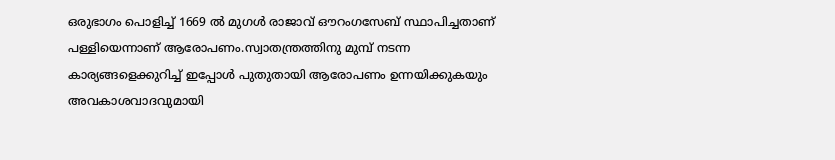ഒരുഭാഗം പൊളിച്ച് 1669 ൽ മുഗൾ രാജാവ് ഔറംഗസേബ് സ്ഥാപിച്ചതാണ് പള്ളിയെന്നാണ് ആരോപണം.സ്വാതന്ത്രത്തിനു മുമ്പ് നടന്ന കാര്യങ്ങളെക്കുറിച്ച് ഇപ്പോൾ പുതുതായി ആരോപണം ഉന്നയിക്കുകയും അവകാശവാദവുമായി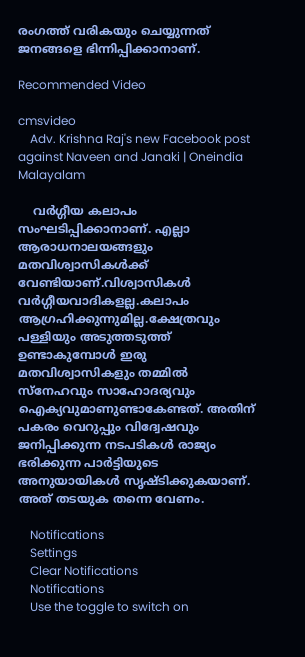രംഗത്ത് വരികയും ചെയ്യുന്നത് ജനങ്ങളെ ഭിന്നിപ്പിക്കാനാണ്.

Recommended Video

cmsvideo
    Adv. Krishna Raj's new Facebook post against Naveen and Janaki | Oneindia Malayalam

    വർഗ്ഗീയ കലാപം സംഘടിപ്പിക്കാനാണ്. എല്ലാ ആരാധനാലയങ്ങളും മതവിശ്വാസികൾക്ക് വേണ്ടിയാണ്.വിശ്വാസികൾ വർഗ്ഗീയവാദികളല്ല.കലാപം ആഗ്രഹിക്കുന്നുമില്ല.ക്ഷേത്രവും പള്ളിയും അടുത്തടുത്ത് ഉണ്ടാകുമ്പോൾ ഇരു മതവിശ്വാസികളും തമ്മിൽ സ്നേഹവും സാഹോദര്യവും ഐക്യവുമാണുണ്ടാകേണ്ടത്. അതിന് പകരം വെറുപ്പും വിദ്വേഷവും ജനിപ്പിക്കുന്ന നടപടികൾ രാജ്യം ഭരിക്കുന്ന പാർട്ടിയുടെ അനുയായികൾ സൃഷ്ടിക്കുകയാണ്. അത് തടയുക തന്നെ വേണം.

    Notifications
    Settings
    Clear Notifications
    Notifications
    Use the toggle to switch on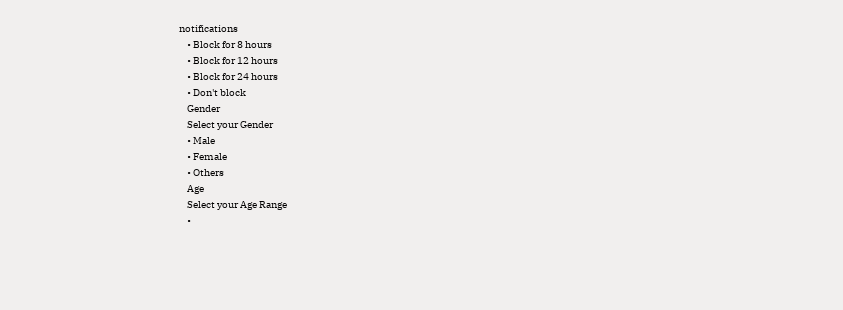notifications
    • Block for 8 hours
    • Block for 12 hours
    • Block for 24 hours
    • Don't block
    Gender
    Select your Gender
    • Male
    • Female
    • Others
    Age
    Select your Age Range
    •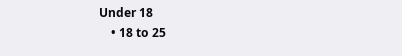Under 18
    • 18 to 25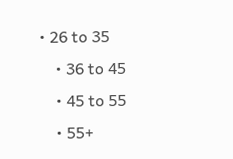• 26 to 35
    • 36 to 45
    • 45 to 55
    • 55+